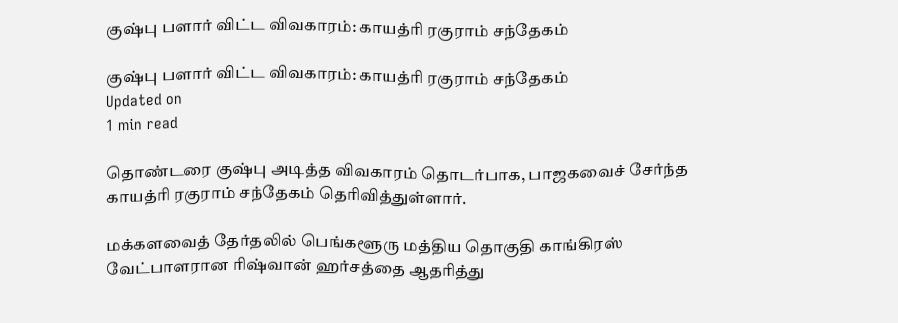குஷ்பு பளார் விட்ட விவகாரம்: காயத்ரி ரகுராம் சந்தேகம்

குஷ்பு பளார் விட்ட விவகாரம்: காயத்ரி ரகுராம் சந்தேகம்
Updated on
1 min read

தொண்டரை குஷ்பு அடித்த விவகாரம் தொடர்பாக, பாஜகவைச் சேர்ந்த காயத்ரி ரகுராம் சந்தேகம் தெரிவித்துள்ளார்.

மக்களவைத் தேர்தலில் பெங்களூரு மத்திய தொகுதி காங்கிரஸ் வேட்பாளரான ரிஷ்வான் ஹர்சத்தை ஆதரித்து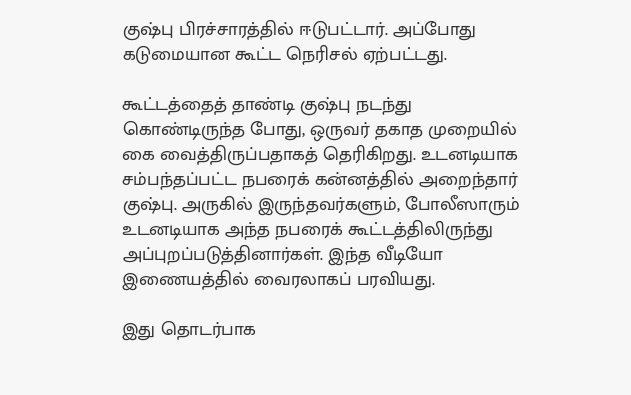குஷ்பு பிரச்சாரத்தில் ஈடுபட்டார். அப்போது கடுமையான கூட்ட நெரிசல் ஏற்பட்டது.

கூட்டத்தைத் தாண்டி குஷ்பு நடந்து கொண்டிருந்த போது, ஒருவர் தகாத முறையில் கை வைத்திருப்பதாகத் தெரிகிறது. உடனடியாக சம்பந்தப்பட்ட நபரைக் கன்னத்தில் அறைந்தார் குஷ்பு. அருகில் இருந்தவர்களும், போலீஸாரும் உடனடியாக அந்த நபரைக் கூட்டத்திலிருந்து அப்புறப்படுத்தினார்கள். இந்த வீடியோ இணையத்தில் வைரலாகப் பரவியது.

இது தொடர்பாக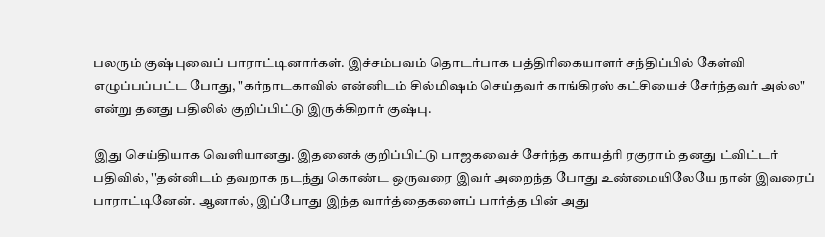பலரும் குஷ்புவைப் பாராட்டினார்கள். இச்சம்பவம் தொடர்பாக பத்திரிகையாளர் சந்திப்பில் கேள்வி எழுப்பப்பட்ட போது, "கர்நாடகாவில் என்னிடம் சில்மிஷம் செய்தவர் காங்கிரஸ் கட்சியைச் சேர்ந்தவர் அல்ல" என்று தனது பதிலில் குறிப்பிட்டு இருக்கிறார் குஷ்பு.

இது செய்தியாக வெளியானது. இதனைக் குறிப்பிட்டு பாஜகவைச் சேர்ந்த காயத்ரி ரகுராம் தனது ட்விட்டர் பதிவில், ''தன்னிடம் தவறாக நடந்து கொண்ட ஒருவரை இவர் அறைந்த போது உண்மையிலேயே நான் இவரைப் பாராட்டினேன். ஆனால், இப்போது இந்த வார்த்தைகளைப் பார்த்த பின் அது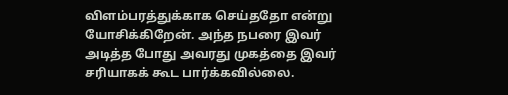விளம்பரத்துக்காக செய்ததோ என்று யோசிக்கிறேன். அந்த நபரை இவர் அடித்த போது அவரது முகத்தை இவர் சரியாகக் கூட பார்க்கவில்லை.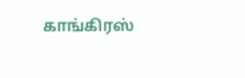காங்கிரஸ்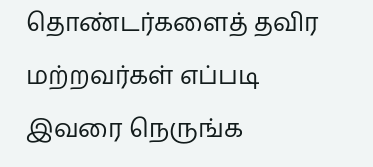தொண்டர்களைத் தவிர மற்றவர்கள் எப்படி இவரை நெருங்க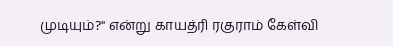முடியும்?'' என்று காயத்ரி ரகுராம் கேள்வி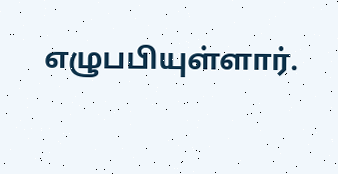எழுபபியுள்ளார்.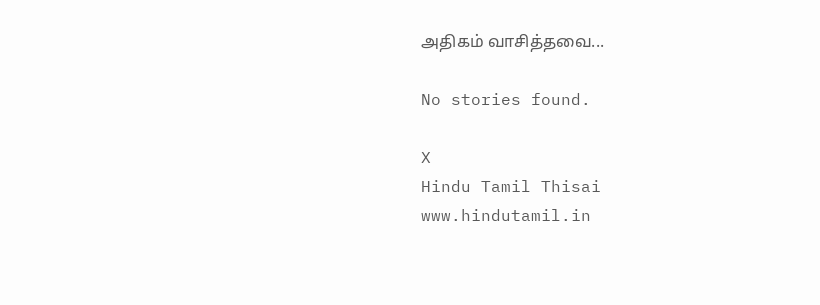அதிகம் வாசித்தவை...

No stories found.

X
Hindu Tamil Thisai
www.hindutamil.in